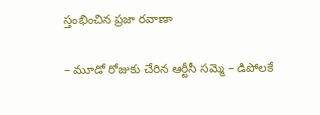స్తంభించిన ప్రజా రవాణా

– మూడో రోజుకు చేరిన ఆర్టీసీ సమ్మె – డిపోలకే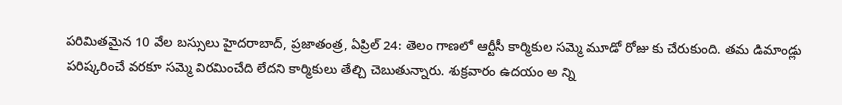పరిమితమైన 10 వేల బస్సులు హైదరాబాద్, ప్రజాతంత్ర, ఏప్రిల్ 24: తెలం గాణలో ఆర్టీసీ కార్మికుల సమ్మె మూడో రోజు కు చేరుకుంది. తమ డిమాండ్లు పరిష్కరించే వరకూ సమ్మె విరమించేది లేదని కార్మికులు తేల్చి చెబుతున్నారు. శుక్రవారం ఉదయం అ న్ని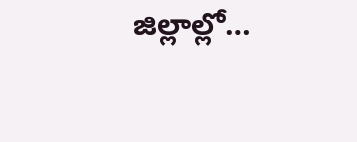జిల్లాల్లో…